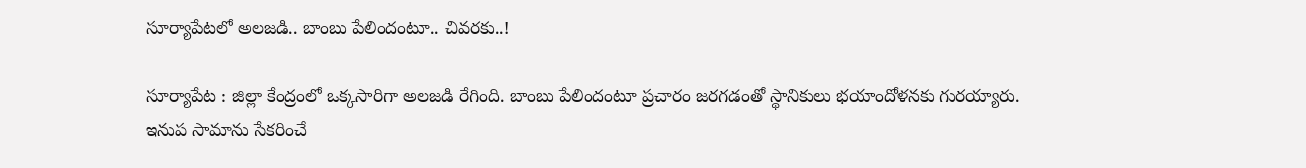సూర్యాపేటలో అలజడి.. బాంబు పేలిందంటూ.. చివరకు..!

సూర్యాపేట : జిల్లా కేంద్రంలో ఒక్కసారిగా అలజడి రేగింది. బాంబు పేలిందంటూ ప్రచారం జరగడంతో స్థానికులు భయాందోళనకు గురయ్యారు. ఇనుప సామాను సేకరించే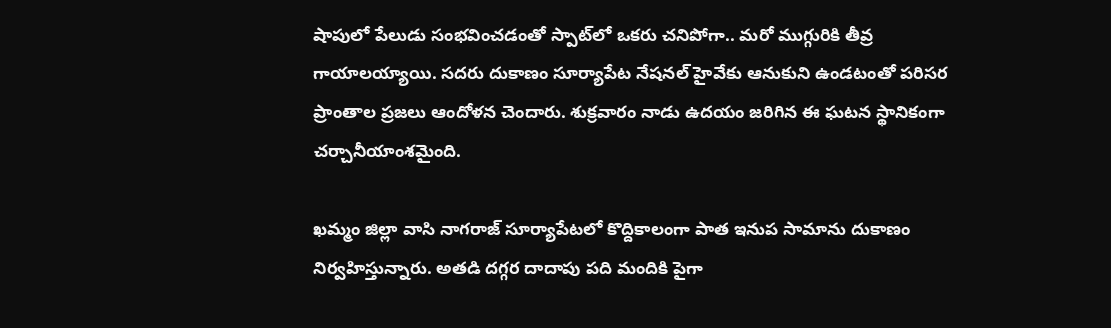షాపులో పేలుడు సంభవించడంతో స్పాట్‌లో ఒకరు చనిపోగా.. మరో ముగ్గురికి తీవ్ర గాయాలయ్యాయి. సదరు దుకాణం సూర్యాపేట నేషనల్ హైవేకు ఆనుకుని ఉండటంతో పరిసర ప్రాంతాల ప్రజలు ఆందోళన చెందారు. శుక్రవారం నాడు ఉదయం జరిగిన ఈ ఘటన స్థానికంగా చర్చానీయాంశమైంది.

ఖమ్మం జిల్లా వాసి నాగరాజ్ సూర్యాపేటలో కొద్దికాలంగా పాత ఇనుప సామాను దుకాణం నిర్వహిస్తున్నారు. అతడి దగ్గర దాదాపు పది మందికి పైగా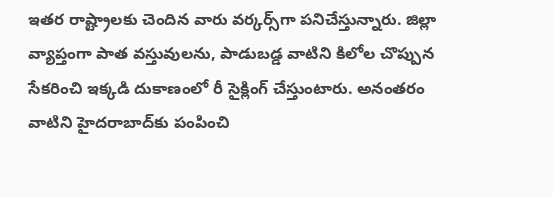ఇతర రాష్ట్రాలకు చెందిన వారు వర్కర్స్‌గా పనిచేస్తున్నారు. జిల్లా వ్యాప్తంగా పాత వస్తువులను, పాడుబడ్డ వాటిని కిలోల చొప్పున సేకరించి ఇక్కడి దుకాణంలో రీ సైక్లింగ్ చేస్తుంటారు. అనంతరం వాటిని హైదరాబాద్‌కు పంపించి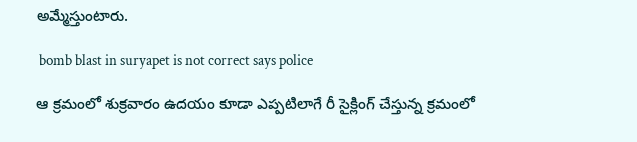అమ్మేస్తుంటారు.

 bomb blast in suryapet is not correct says police

ఆ క్రమంలో శుక్రవారం ఉదయం కూడా ఎప్పటిలాగే రీ సైక్లింగ్ చేస్తున్న క్రమంలో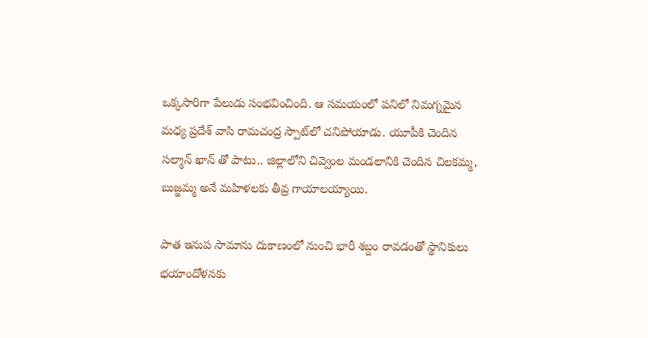ఒక్కసారిగా పేలుడు సంభవించింది. ఆ సమయంలో పనిలో నిమగ్నమైన మధ్య ప్రదేశ్ వాసి రామచంద్ర స్పాట్‌లో చనిపోయాడు. యూపీకి చెందిన సల్మాన్ ఖాన్ తో పాటు.. జిల్లాలోని చివ్వెంల మండలానికి చెందిన చిలకమ్మ, బుజ్జమ్మ అనే మహిళలకు తీవ్ర గాయాలయ్యాయి.

పాత ఇనుప సామాను దుకాణంలో నుంచి భారీ శబ్దం రావడంతో స్థానికులు భయాందోళనకు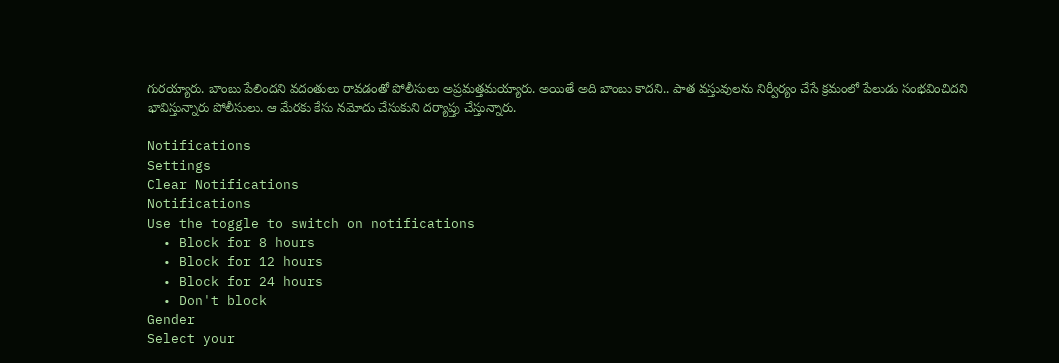గురయ్యారు. బాంబు పేలిందని వదంతులు రావడంతో పోలీసులు అప్రమత్తమయ్యారు. అయితే అది బాంబు కాదని.. పాత వస్తువులను నిర్వీర్యం చేసే క్రమంలో పేలుడు సంభవించిదని భావిస్తున్నారు పోలీసులు. ఆ మేరకు కేసు నమోదు చేసుకుని దర్యాప్తు చేస్తున్నారు.

Notifications
Settings
Clear Notifications
Notifications
Use the toggle to switch on notifications
  • Block for 8 hours
  • Block for 12 hours
  • Block for 24 hours
  • Don't block
Gender
Select your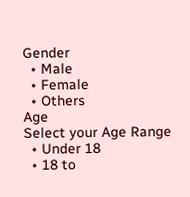Gender
  • Male
  • Female
  • Others
Age
Select your Age Range
  • Under 18
  • 18 to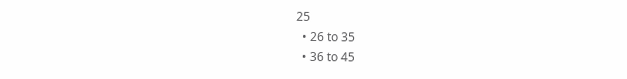25
  • 26 to 35
  • 36 to 45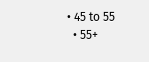• 45 to 55
  • 55+